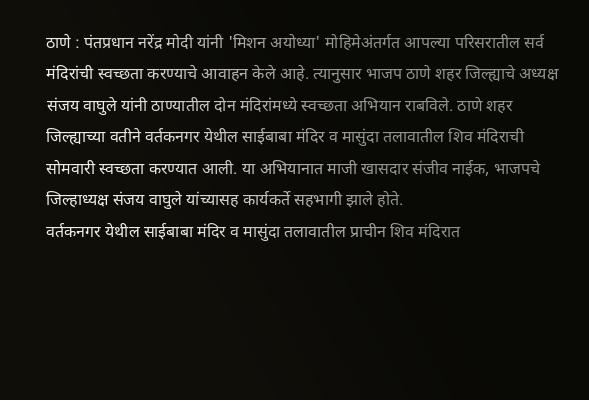ठाणे : पंतप्रधान नरेंद्र मोदी यांनी 'मिशन अयोध्या' मोहिमेअंतर्गत आपल्या परिसरातील सर्व मंदिरांची स्वच्छता करण्याचे आवाहन केले आहे. त्यानुसार भाजप ठाणे शहर जिल्ह्याचे अध्यक्ष संजय वाघुले यांनी ठाण्यातील दोन मंदिरांमध्ये स्वच्छता अभियान राबविले. ठाणे शहर जिल्ह्याच्या वतीने वर्तकनगर येथील साईबाबा मंदिर व मासुंदा तलावातील शिव मंदिराची सोमवारी स्वच्छता करण्यात आली. या अभियानात माजी खासदार संजीव नाईक, भाजपचे जिल्हाध्यक्ष संजय वाघुले यांच्यासह कार्यकर्ते सहभागी झाले होते.
वर्तकनगर येथील साईबाबा मंदिर व मासुंदा तलावातील प्राचीन शिव मंदिरात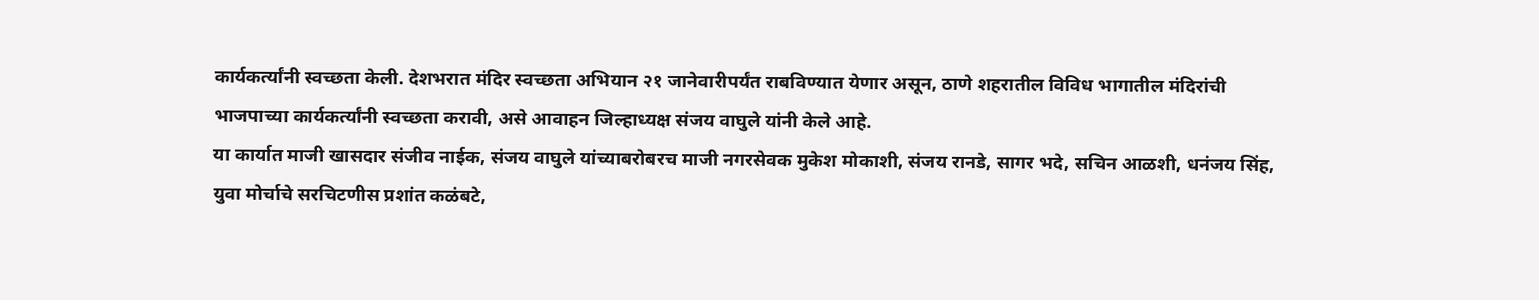कार्यकर्त्यांनी स्वच्छता केली. देशभरात मंदिर स्वच्छता अभियान २१ जानेवारीपर्यंत राबविण्यात येणार असून, ठाणे शहरातील विविध भागातील मंदिरांची भाजपाच्या कार्यकर्त्यांनी स्वच्छता करावी, असे आवाहन जिल्हाध्यक्ष संजय वाघुले यांनी केले आहे.
या कार्यात माजी खासदार संजीव नाईक, संजय वाघुले यांच्याबरोबरच माजी नगरसेवक मुकेश मोकाशी, संजय रानडे, सागर भदे, सचिन आळशी, धनंजय सिंह, युवा मोर्चाचे सरचिटणीस प्रशांत कळंबटे,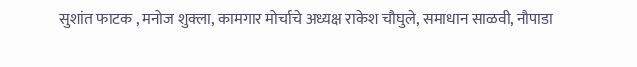सुशांत फाटक , मनोज शुक्ला, कामगार मोर्चाचे अध्यक्ष राकेश चौघुले, समाधान साळवी, नौपाडा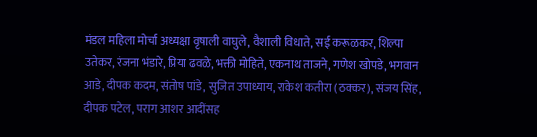मंडल महिला मोर्चा अध्यक्षा वृषाली वाघुले, वैशाली विधाते, सई करूळकर, शिल्पा उतेकर, रंजना भंडारे, प्रिया ढवळे, भक्ती मोहिते, एकनाथ ताजने, गणेश खोपडे, भगवान आडे, दीपक कदम, संतोष पांडे, सुजित उपाध्याय, राकेश कतीरा (ठक्कर), संजय सिंह, दीपक पटेल, पराग आशर आदींसह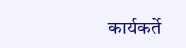कार्यकर्ते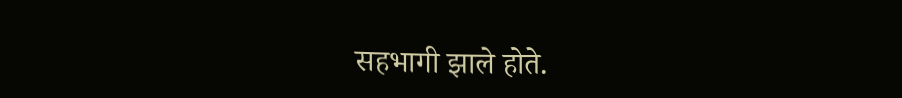सहभागी झाले होते.